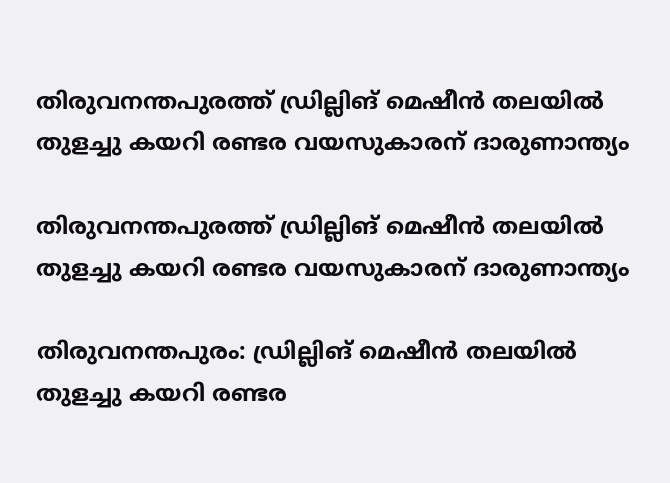തിരുവനന്തപുരത്ത് ഡ്രില്ലിങ് മെഷീൻ തലയിൽ തുളച്ചു കയറി രണ്ടര വയസുകാരന് ദാരുണാന്ത്യം

തിരുവനന്തപുരത്ത് ഡ്രില്ലിങ് മെഷീൻ തലയിൽ തുളച്ചു കയറി രണ്ടര വയസുകാരന് ദാരുണാന്ത്യം

തിരുവനന്തപുരം: ഡ്രില്ലിങ് മെഷീൻ തലയിൽ തുളച്ചു കയറി രണ്ടര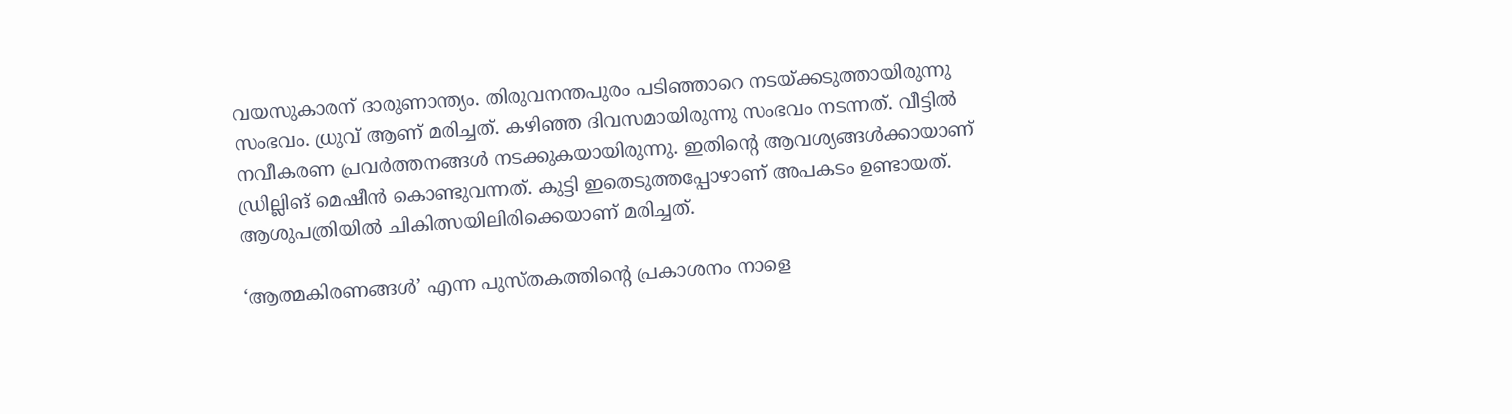വയസുകാരന് ദാരുണാന്ത്യം. തിരുവനന്തപുരം പടിഞ്ഞാറെ നടയ്ക്കടുത്തായിരുന്നു സംഭവം. ധ്രുവ് ആണ് മരിച്ചത്. കഴിഞ്ഞ ദിവസമായിരുന്നു സംഭവം നടന്നത്. വീട്ടിൽ നവീകരണ പ്രവർത്തനങ്ങൾ നടക്കുകയായിരുന്നു. ഇതിന്റെ ആവശ്യങ്ങൾക്കായാണ് ഡ്രില്ലിങ് മെഷീൻ കൊണ്ടുവന്നത്. കുട്ടി ഇതെടുത്തപ്പോഴാണ് അപകടം ഉണ്ടായത്. ആശുപത്രിയിൽ ചികിത്സയിലിരിക്കെയാണ് മരിച്ചത്.

‘ആത്മകിരണങ്ങൾ’ എന്ന പുസ്തകത്തിന്റെ പ്രകാശനം നാളെ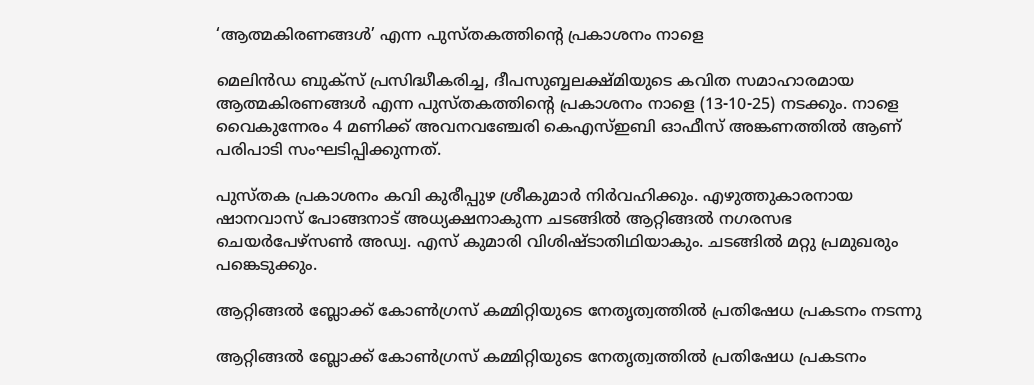‘ആത്മകിരണങ്ങൾ’ എന്ന പുസ്തകത്തിന്റെ പ്രകാശനം നാളെ

മെലിൻഡ ബുക്സ് പ്രസിദ്ധീകരിച്ച, ദീപസുബ്ബലക്ഷ്മിയുടെ കവിത സമാഹാരമായ ആത്മകിരണങ്ങൾ എന്ന പുസ്തകത്തിന്റെ പ്രകാശനം നാളെ (13-10-25) നടക്കും. നാളെ വൈകുന്നേരം 4 മണിക്ക് അവനവഞ്ചേരി കെഎസ്ഇബി ഓഫീസ് അങ്കണത്തിൽ ആണ് പരിപാടി സംഘടിപ്പിക്കുന്നത്.

പുസ്തക പ്രകാശനം കവി കുരീപ്പുഴ ശ്രീകുമാർ നിർവഹിക്കും. എഴുത്തുകാരനായ ഷാനവാസ് പോങ്ങനാട് അധ്യക്ഷനാകുന്ന ചടങ്ങിൽ ആറ്റിങ്ങൽ നഗരസഭ ചെയർപേഴ്സൺ അഡ്വ. എസ് കുമാരി വിശിഷ്ടാതിഥിയാകും. ചടങ്ങിൽ മറ്റു പ്രമുഖരും പങ്കെടുക്കും.

ആറ്റിങ്ങൽ ബ്ലോക്ക് കോൺഗ്രസ് കമ്മിറ്റിയുടെ നേതൃത്വത്തിൽ പ്രതിഷേധ പ്രകടനം നടന്നു

ആറ്റിങ്ങൽ ബ്ലോക്ക് കോൺഗ്രസ് കമ്മിറ്റിയുടെ നേതൃത്വത്തിൽ പ്രതിഷേധ പ്രകടനം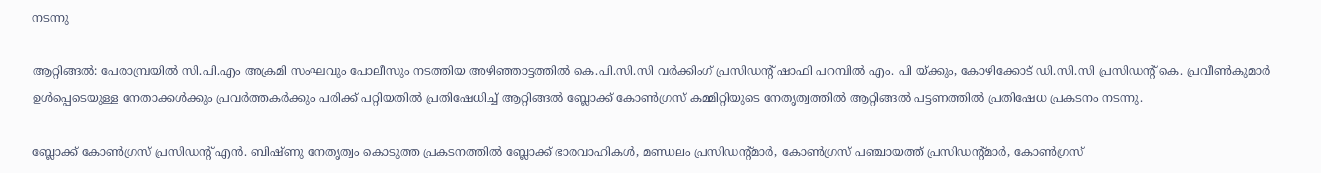നടന്നു

ആറ്റിങ്ങൽ: പേരാമ്പ്രയിൽ സി.പി.എം അക്രമി സംഘവും പോലീസും നടത്തിയ അഴിഞ്ഞാട്ടത്തിൽ കെ.പി.സി.സി വർക്കിംഗ് പ്രസിഡന്റ് ഷാഫി പറമ്പിൽ എം. പി യ്ക്കും, കോഴിക്കോട് ഡി.സി.സി പ്രസിഡന്റ് കെ. പ്രവീൺകുമാർ ഉൾപ്പെടെയുള്ള നേതാക്കൾക്കും പ്രവർത്തകർക്കും പരിക്ക് പറ്റിയതിൽ പ്രതിഷേധിച്ച് ആറ്റിങ്ങൽ ബ്ലോക്ക് കോൺഗ്രസ് കമ്മിറ്റിയുടെ നേതൃത്വത്തിൽ ആറ്റിങ്ങൽ പട്ടണത്തിൽ പ്രതിഷേധ പ്രകടനം നടന്നു.

ബ്ലോക്ക് കോൺഗ്രസ് പ്രസിഡന്റ് എൻ. ബിഷ്ണു നേതൃത്വം കൊടുത്ത പ്രകടനത്തിൽ ബ്ലോക്ക് ഭാരവാഹികൾ, മണ്ഡലം പ്രസിഡന്റ്മാർ, കോൺഗ്രസ് പഞ്ചായത്ത് പ്രസിഡന്റ്മാർ, കോൺഗ്രസ്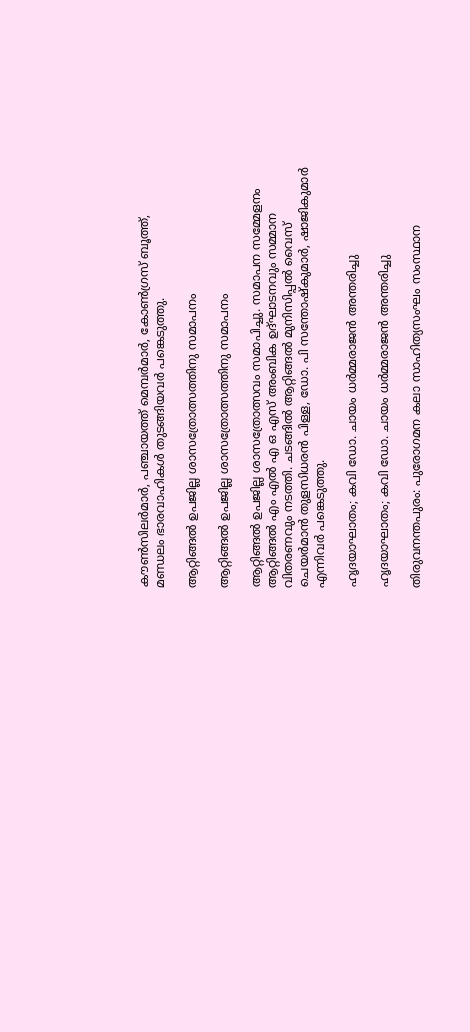കൗൺസിലർമാർ, പഞ്ചായത്ത് മെമ്പർമാർ, കോൺഗ്രസ് ബൂത്ത്, മണ്ഡലം ഭാരവാഹികൾ തുടങ്ങിയവർ പങ്കെടുത്തു.

ആറ്റിങ്ങൽ ഉപജില്ല ശാസത്രോത്സത്തിനു സമാപനം

ആറ്റിങ്ങൽ ഉപജില്ല ശാസത്രോത്സത്തിനു സമാപനം

ആറ്റിങ്ങൽ ഉപജില്ല ശാസത്രോത്സവം സമാപിച്ചു. സമാപന സമ്മേളനം ആറ്റിങ്ങൽ എം എൽ എ ഒ എസ് അംബിക ഉദ്ഘാടനവും സമ്മാന വിതരണവും നടത്തി. ചടങ്ങിൽ ആറ്റിങ്ങൽ മുനിസിപ്പൽ വൈസ് ചെയർമാൻ തുളസിധരൻ പിള്ള, ഡോ. പി സന്തോഷ്‌കുമാർ, ഷാജികുമാർ എന്നിവർ പങ്കെടുത്തു.

ഹൃദയാഘാതം; കവി ഡോ. ചായം ധര്‍മ്മരാജന്‍ അന്തരിച്ചു

ഹൃദയാഘാതം; കവി ഡോ. ചായം ധര്‍മ്മരാജന്‍ അന്തരിച്ചു

തിരുവനന്തപുരം: പുരോഗമന കലാ സാഹിത്യസംഘം സംസ്ഥാന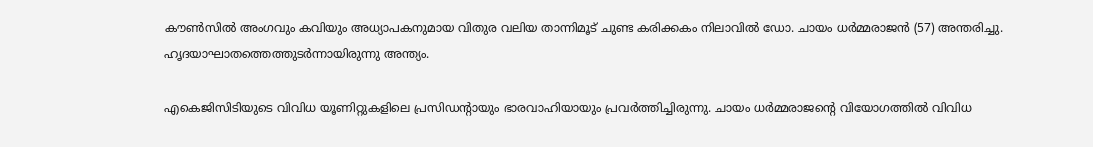കൗണ്‍സില്‍ അംഗവും കവിയും അധ്യാപകനുമായ വിതുര വലിയ താന്നിമൂട് ചുണ്ട കരിക്കകം നിലാവില്‍ ഡോ. ചായം ധര്‍മ്മരാജന്‍ (57) അന്തരിച്ചു. ഹൃദയാഘാതത്തെത്തുടര്‍ന്നായിരുന്നു അന്ത്യം.

എകെജിസിടിയുടെ വിവിധ യൂണിറ്റുകളിലെ പ്രസിഡന്റായും ഭാരവാഹിയായും പ്രവര്‍ത്തിച്ചിരുന്നു. ചായം ധര്‍മ്മരാജന്റെ വിയോഗത്തില്‍ വിവിധ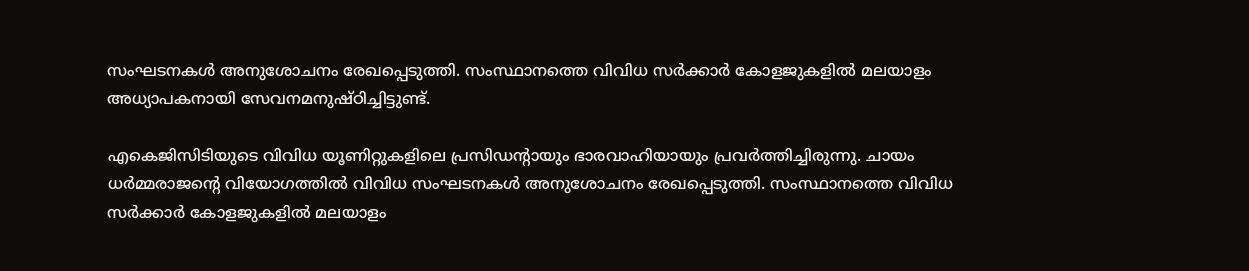സംഘടനകള്‍ അനുശോചനം രേഖപ്പെടുത്തി. സംസ്ഥാനത്തെ വിവിധ സര്‍ക്കാര്‍ കോളജുകളില്‍ മലയാളം അധ്യാപകനായി സേവനമനുഷ്ഠിച്ചിട്ടുണ്ട്.

എകെജിസിടിയുടെ വിവിധ യൂണിറ്റുകളിലെ പ്രസിഡന്റായും ഭാരവാഹിയായും പ്രവര്‍ത്തിച്ചിരുന്നു. ചായം ധര്‍മ്മരാജന്റെ വിയോഗത്തില്‍ വിവിധ സംഘടനകള്‍ അനുശോചനം രേഖപ്പെടുത്തി. സംസ്ഥാനത്തെ വിവിധ സര്‍ക്കാര്‍ കോളജുകളില്‍ മലയാളം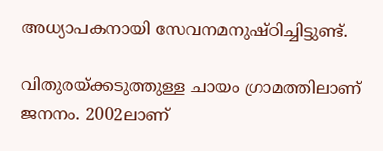അധ്യാപകനായി സേവനമനുഷ്ഠിച്ചിട്ടുണ്ട്.

വിതുരയ്ക്കടുത്തുള്ള ചായം ഗ്രാമത്തിലാണ് ജനനം. 2002ലാണ്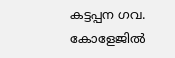കട്ടപ്പന ഗവ. കോളേജില്‍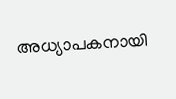അധ്യാപകനായി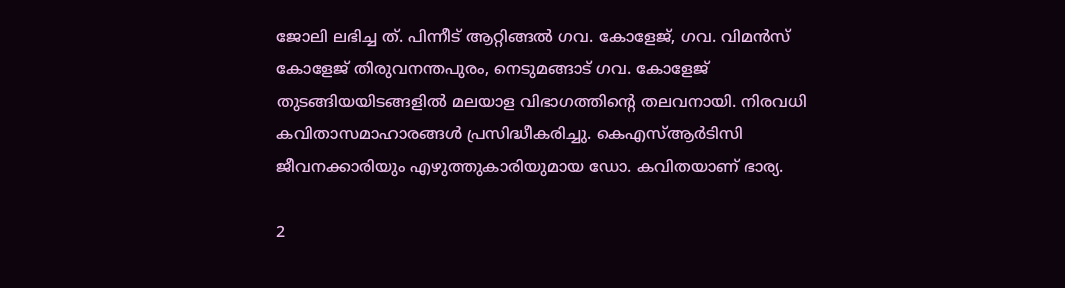ജോലി ലഭിച്ച ത്. പിന്നീട് ആറ്റിങ്ങല്‍ ഗവ. കോളേജ്, ഗവ. വിമന്‍സ് കോളേജ് തിരുവനന്തപുരം, നെടുമങ്ങാട് ഗവ. കോളേജ് തുടങ്ങിയയിടങ്ങളില്‍ മലയാള വിഭാഗത്തിന്റെ തലവനായി. നിരവധി കവിതാസമാഹാരങ്ങള്‍ പ്രസിദ്ധീകരിച്ചു. കെഎസ്ആര്‍ടിസി ജീവനക്കാരിയും എഴുത്തുകാരിയുമായ ഡോ. കവിതയാണ് ഭാര്യ.

2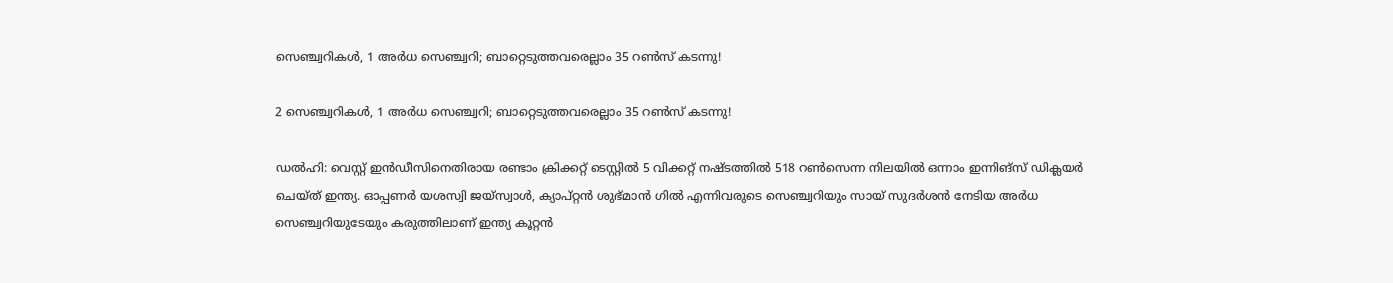സെഞ്ച്വറികള്‍, 1 അര്‍ധ സെഞ്ച്വറി; ബാറ്റെടുത്തവരെല്ലാം 35 റണ്‍സ് കടന്നു!

2 സെഞ്ച്വറികള്‍, 1 അര്‍ധ സെഞ്ച്വറി; ബാറ്റെടുത്തവരെല്ലാം 35 റണ്‍സ് കടന്നു!

ഡല്‍ഹി: വെസ്റ്റ് ഇന്‍ഡീസിനെതിരായ രണ്ടാം ക്രിക്കറ്റ് ടെസ്റ്റില്‍ 5 വിക്കറ്റ് നഷ്ടത്തില്‍ 518 റണ്‍സെന്ന നിലയില്‍ ഒന്നാം ഇന്നിങ്‌സ് ഡിക്ലയര്‍ ചെയ്ത് ഇന്ത്യ. ഓപ്പണര്‍ യശസ്വി ജയ്‌സ്വാള്‍, ക്യാപ്റ്റന്‍ ശുഭ്മാന്‍ ഗില്‍ എന്നിവരുടെ സെഞ്ച്വറിയും സായ് സുദര്‍ശന്‍ നേടിയ അര്‍ധ സെഞ്ച്വറിയുടേയും കരുത്തിലാണ് ഇന്ത്യ കൂറ്റന്‍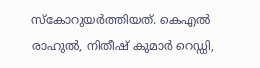സ്‌കോറുയര്‍ത്തിയത്. കെഎല്‍ രാഹുല്‍, നിതീഷ് കുമാര്‍ റെഡ്ഡി,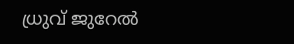ധ്രുവ് ജുറേല്‍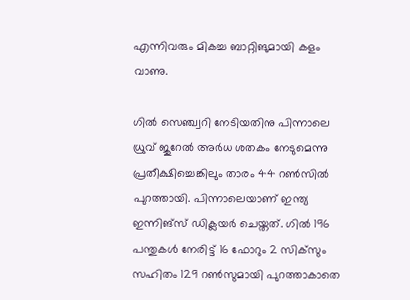എന്നിവരും മികച്ച ബാറ്റിങുമായി കളം വാണു.

ഗില്‍ സെഞ്ച്വറി നേടിയതിനു പിന്നാലെ ധ്രുവ് ജുറേല്‍ അര്‍ധ ശതകം നേടുമെന്നു പ്രതീക്ഷിച്ചെങ്കിലും താരം 44 റണ്‍സില്‍ പുറത്തായി. പിന്നാലെയാണ് ഇന്ത്യ ഇന്നിങ്‌സ് ഡിക്ലയര്‍ ചെയ്തത്. ഗില്‍ 196 പന്തുകള്‍ നേരിട്ട് 16 ഫോറും 2 സിക്‌സും സഹിതം 129 റണ്‍സുമായി പുറത്താകാതെ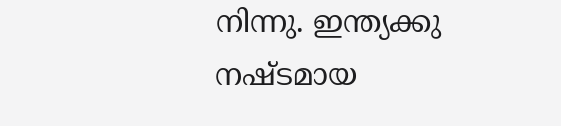നിന്നു. ഇന്ത്യക്കു നഷ്ടമായ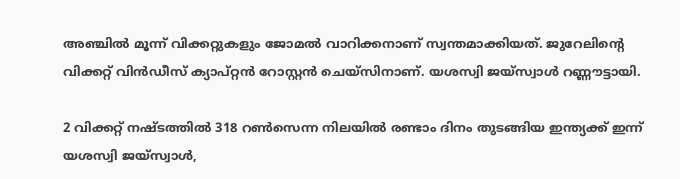അഞ്ചില്‍ മൂന്ന് വിക്കറ്റുകളും ജോമല്‍ വാറിക്കനാണ് സ്വന്തമാക്കിയത്. ജുറേലിന്റെ വിക്കറ്റ് വിന്‍ഡീസ് ക്യാപ്റ്റന്‍ റോസ്റ്റന്‍ ചെയ്‌സിനാണ്. യശസ്വി ജയ്‌സ്വാള്‍ റണ്ണൗട്ടായി.

2 വിക്കറ്റ് നഷ്ടത്തില്‍ 318 റണ്‍സെന്ന നിലയില്‍ രണ്ടാം ദിനം തുടങ്ങിയ ഇന്ത്യക്ക് ഇന്ന് യശസ്വി ജയ്‌സ്വാള്‍,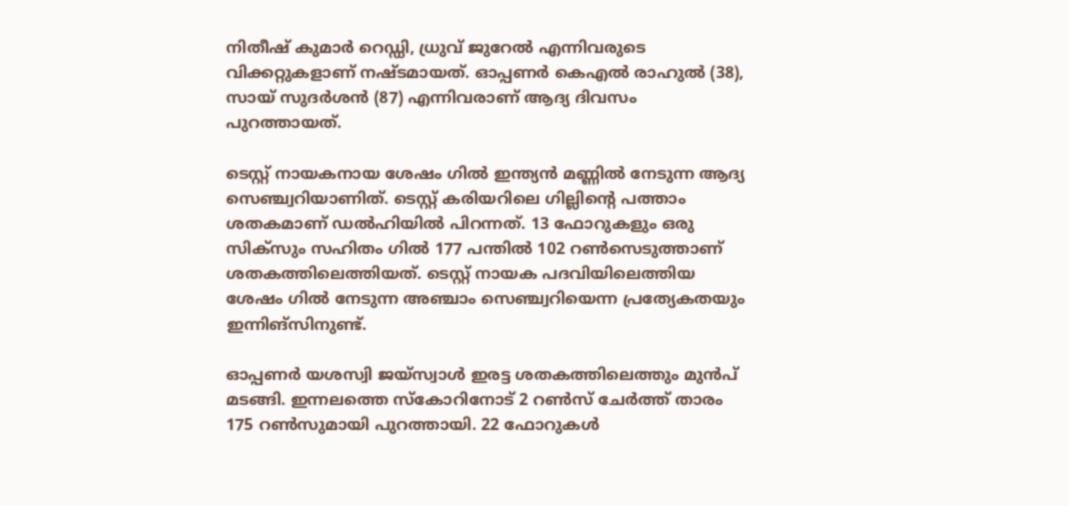നിതീഷ് കുമാര്‍ റെഡ്ഡി, ധ്രുവ് ജുറേല്‍ എന്നിവരുടെ വിക്കറ്റുകളാണ് നഷ്ടമായത്. ഓപ്പണര്‍ കെഎല്‍ രാഹുല്‍ (38), സായ് സുദര്‍ശന്‍ (87) എന്നിവരാണ് ആദ്യ ദിവസം പുറത്തായത്.

ടെസ്റ്റ് നായകനായ ശേഷം ഗില്‍ ഇന്ത്യന്‍ മണ്ണില്‍ നേടുന്ന ആദ്യ സെഞ്ച്വറിയാണിത്. ടെസ്റ്റ് കരിയറിലെ ഗില്ലിന്റെ പത്താം ശതകമാണ് ഡല്‍ഹിയില്‍ പിറന്നത്. 13 ഫോറുകളും ഒരു സിക്‌സും സഹിതം ഗില്‍ 177 പന്തില്‍ 102 റണ്‍സെടുത്താണ് ശതകത്തിലെത്തിയത്. ടെസ്റ്റ് നായക പദവിയിലെത്തിയ ശേഷം ഗില്‍ നേടുന്ന അഞ്ചാം സെഞ്ച്വറിയെന്ന പ്രത്യേകതയും ഇന്നിങ്‌സിനുണ്ട്.

ഓപ്പണര്‍ യശസ്വി ജയ്‌സ്വാള്‍ ഇരട്ട ശതകത്തിലെത്തും മുന്‍പ് മടങ്ങി. ഇന്നലത്തെ സ്‌കോറിനോട് 2 റണ്‍സ് ചേര്‍ത്ത് താരം 175 റണ്‍സുമായി പുറത്തായി. 22 ഫോറുകള്‍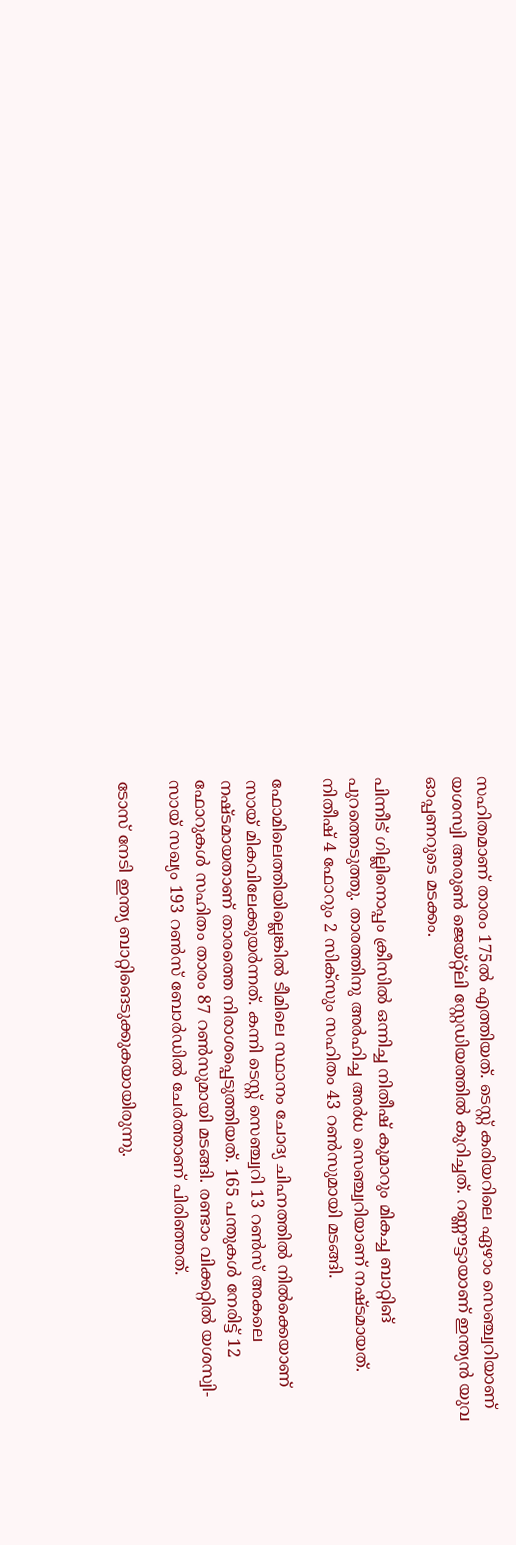സഹിതമാണ് താരം 175ല്‍ എത്തിയത്. ടെസ്റ്റ് കരിയറിലെ ഏഴാം സെഞ്ച്വറിയാണ് യശസ്വി അരുണ്‍ ജെയ്റ്റ്ലി സ്റ്റേഡിയത്തില്‍ കുറിച്ചത്. റണ്ണൗട്ടായാണ് ഇന്ത്യന്‍ യുവ ഓപ്പണറുടെ മടക്കം.

പിന്നീട് ഗില്ലിനൊപ്പം ക്രീസില്‍ ഒന്നിച്ച നിതീഷ് കുമാറും മികച്ച ബാറ്റിങ് പുറത്തെടുത്തു. താരത്തിനു അര്‍ഹിച്ച അര്‍ധ സെഞ്ച്വറിയാണ് നഷ്ടമായത്. നിതീഷ് 4 ഫോറും 2 സിക്‌സും സഹിതം 43 റണ്‍സുമായി മടങ്ങി.

ഫോമിലെത്തിയില്ലെങ്കില്‍ ടീമിലെ സ്ഥാനം ചോദ്യ ചിഹ്നത്തില്‍ നില്‍ക്കെയാണ് സായ് മികവിലേക്കുയര്‍ന്നത്. കന്നി ടെസ്റ്റ് സെഞ്ച്വറി 13 റണ്‍സ് അകലെ നഷ്ടമായതാണ് താരത്തെ നിരാശപ്പെടുത്തിയത്. 165 പന്തുകള്‍ നേരിട്ട് 12 ഫോറുകള്‍ സഹിതം താരം 87 റണ്‍സുമായി മടങ്ങി. രണ്ടാം വിക്കറ്റില്‍ യശസ്വി- സായ് സഖ്യം 193 റണ്‍സ് ബോര്‍ഡില്‍ ചേര്‍ത്താണ് പിരിഞ്ഞത്.

ടോസ് നേടി ഇന്ത്യ ബാറ്റിങെടുക്കുകയായിരുന്നു.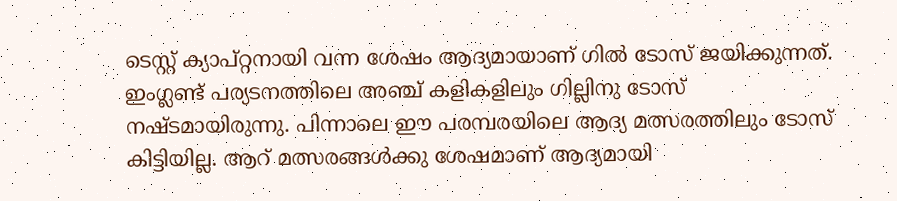ടെസ്റ്റ് ക്യാപ്റ്റനായി വന്ന ശേഷം ആദ്യമായാണ് ഗില്‍ ടോസ് ജയിക്കുന്നത്. ഇംഗ്ലണ്ട് പര്യടനത്തിലെ അഞ്ച് കളികളിലും ഗില്ലിനു ടോസ് നഷ്ടമായിരുന്നു. പിന്നാലെ ഈ പരമ്പരയിലെ ആദ്യ മത്സരത്തിലും ടോസ് കിട്ടിയില്ല. ആറ് മത്സരങ്ങള്‍ക്കു ശേഷമാണ് ആദ്യമായി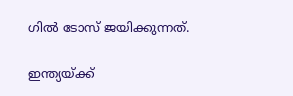ഗില്‍ ടോസ് ജയിക്കുന്നത്.

ഇന്ത്യയ്ക്ക്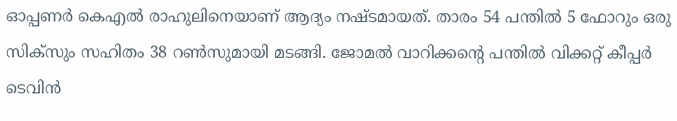ഓപ്പണര്‍ കെഎല്‍ രാഹുലിനെയാണ് ആദ്യം നഷ്ടമായത്. താരം 54 പന്തില്‍ 5 ഫോറും ഒരു സിക്‌സും സഹിതം 38 റണ്‍സുമായി മടങ്ങി. ജോമല്‍ വാറിക്കന്റെ പന്തില്‍ വിക്കറ്റ് കീപ്പര്‍ ടെവിന്‍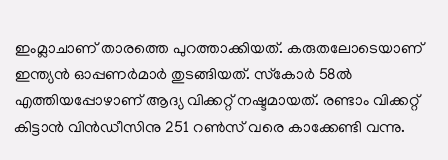ഇംമ്ലാചാണ് താരത്തെ പുറത്താക്കിയത്. കരുതലോടെയാണ് ഇന്ത്യന്‍ ഓപ്പണര്‍മാര്‍ തുടങ്ങിയത്. സ്‌കോര്‍ 58ല്‍ എത്തിയപ്പോഴാണ് ആദ്യ വിക്കറ്റ് നഷ്ടമായത്. രണ്ടാം വിക്കറ്റ് കിട്ടാന്‍ വിന്‍ഡീസിനു 251 റണ്‍സ് വരെ കാക്കേണ്ടി വന്നു.